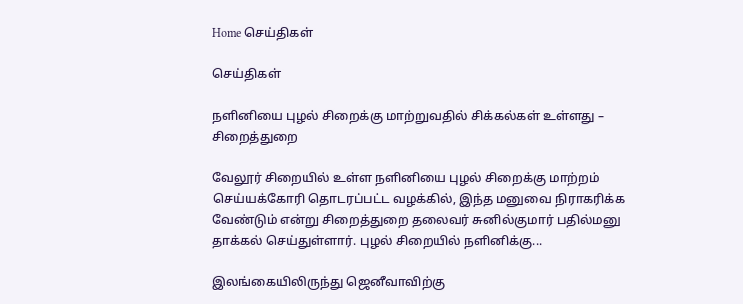Home செய்திகள்

செய்திகள்

நளினியை புழல் சிறைக்கு மாற்றுவதில் சிக்கல்கள் உள்ளது – சிறைத்துறை

வேலூர் சிறையில் உள்ள நளினியை புழல் சிறைக்கு மாற்றம் செய்யக்கோரி தொடரப்பட்ட வழக்கில், இந்த மனுவை நிராகரிக்க வேண்டும் என்று சிறைத்துறை தலைவர் சுனில்குமார் பதில்மனு தாக்கல் செய்துள்ளார். புழல் சிறையில் நளினிக்கு...

இலங்கையிலிருந்து ஜெனீவாவிற்கு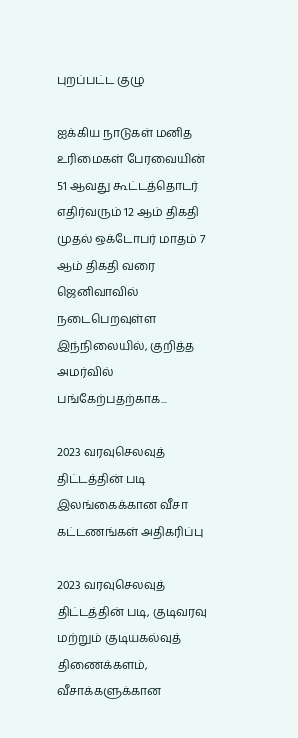புறப்பட்ட குழு

ஐக்கிய நாடுகள் மனித உரிமைகள் பேரவையின்  51 ஆவது கூட்டத்தொடர் எதிர்வரும் 12 ஆம் திகதி முதல் ஒக்டோபர் மாதம் 7 ஆம் திகதி வரை ஜெனிவாவில் நடைபெறவுள்ள இந்நிலையில், குறித்த அமர்வில் பங்கேற்பதற்காக...

2023 வரவுசெலவுத் திட்டத்தின் படி இலங்கைக்கான வீசா கட்டணங்கள் அதிகரிப்பு

2023 வரவுசெலவுத் திட்டத்தின் படி, குடிவரவு மற்றும் குடியகல்வுத் திணைக்களம், வீசாக்களுக்கான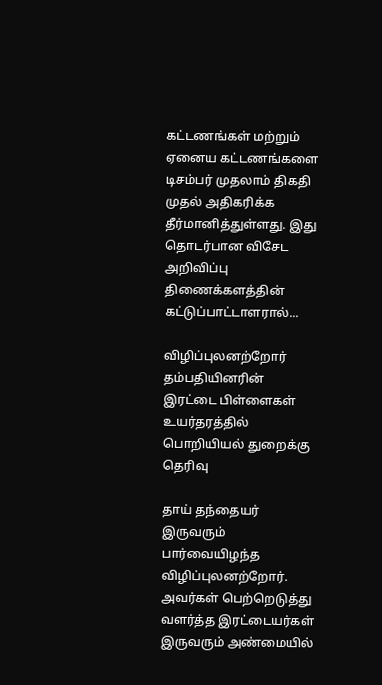கட்டணங்கள் மற்றும் ஏனைய கட்டணங்களை டிசம்பர் முதலாம் திகதி முதல் அதிகரிக்க தீர்மானித்துள்ளது. இது தொடர்பான விசேட அறிவிப்பு திணைக்களத்தின் கட்டுப்பாட்டாளரால்...

விழிப்புலனற்றோர் தம்பதியினரின் இரட்டை பிள்ளைகள் உயர்தரத்தில் பொறியியல் துறைக்கு தெரிவு

தாய் தந்தையர் இருவரும் பார்வையிழந்த விழிப்புலனற்றோர். அவர்கள் பெற்றெடுத்து வளர்த்த இரட்டையர்கள் இருவரும் அண்மையில்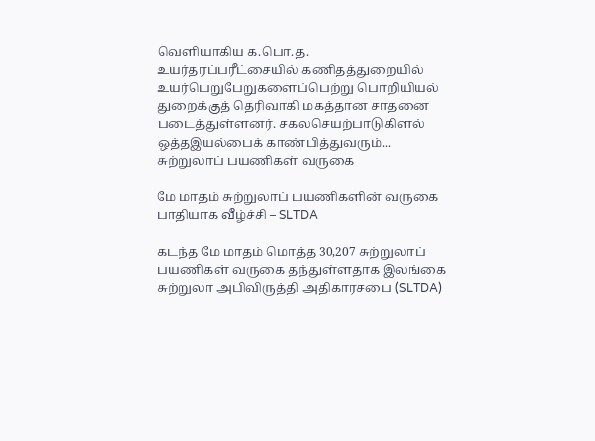வெளியாகிய க.பொ.த. உயர்தரப்பரீட்சையில் கணிதத்துறையில் உயர்பெறுபேறுகளைப்பெற்று பொறியியல் துறைக்குத் தெரிவாகி மகத்தான சாதனை படைத்துள்ளனர். சகலசெயற்பாடுகிளல் ஒத்தஇயல்பைக் காண்பித்துவரும்...
சுற்றுலாப் பயணிகள் வருகை

மே மாதம் சுற்றுலாப் பயணிகளின் வருகை பாதியாக வீழ்ச்சி – SLTDA

கடந்த மே மாதம் மொத்த 30,207 சுற்றுலாப் பயணிகள் வருகை தந்துள்ளதாக இலங்கை சுற்றுலா அபிவிருத்தி அதிகாரசபை (SLTDA)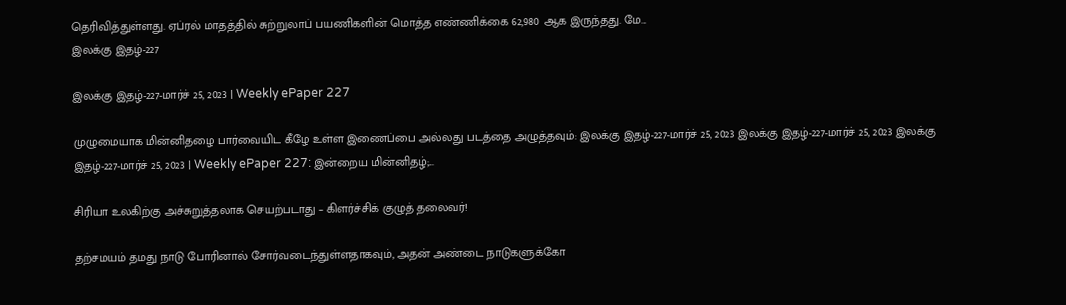தெரிவித்துள்ளது. ஏப்ரல் மாதத்தில் சுற்றுலாப் பயணிகளின் மொத்த எண்ணிக்கை 62,980 ஆக இருந்தது. மே...
இலக்கு இதழ்-227

இலக்கு இதழ்-227-மார்ச் 25, 2023 | Weekly ePaper 227

முழுமையாக மின்னிதழை பார்வையிட கீழே உள்ள இணைப்பை அல்லது படத்தை அழுத்தவும்: இலக்கு இதழ்-227-மார்ச் 25, 2023 இலக்கு இதழ்-227-மார்ச் 25, 2023 இலக்கு இதழ்-227-மார்ச் 25, 2023 | Weekly ePaper 227: இன்றைய மின்னிதழ்;...

சிரியா உலகிற்கு அச்சுறுத்தலாக செயற்படாது – கிளர்ச்சிக் குழுத் தலைவர்!

தற்சமயம் தமது நாடு போரினால் சோர்வடைந்துள்ளதாகவும், அதன் அண்டை நாடுகளுக்கோ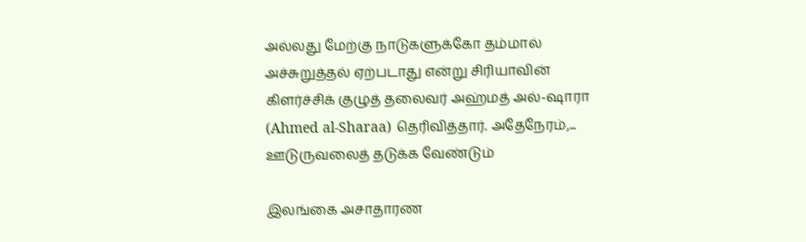அல்லது மேற்கு நாடுகளுக்கோ தம்மால் அச்சுறுத்தல் ஏற்படாது என்று சிரியாவின் கிளர்ச்சிக் குழுத் தலைவர் அஹ்மத் அல்-ஷாரா (Ahmed al-Sharaa) தெரிவித்தார். அதேநேரம்,...
ஊடுருவலைத் தடுக்க வேண்டும்

இலங்கை அசாதாரண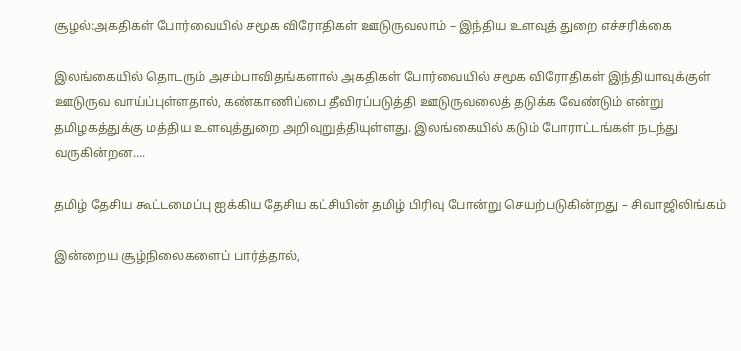சூழல்:அகதிகள் போர்வையில் சமூக விரோதிகள் ஊடுருவலாம் – இந்திய உளவுத் துறை எச்சரிக்கை

இலங்கையில் தொடரும் அசம்பாவிதங்களால் அகதிகள் போர்வையில் சமூக விரோதிகள் இந்தியாவுக்குள் ஊடுருவ வாய்ப்புள்ளதால், கண்காணிப்பை தீவிரப்படுத்தி ஊடுருவலைத் தடுக்க வேண்டும் என்று தமிழகத்துக்கு மத்திய உளவுத்துறை அறிவுறுத்தியுள்ளது. இலங்கையில் கடும் போராட்டங்கள் நடந்து வருகின்றன....

தமிழ் தேசிய கூட்டமைப்பு ஐக்கிய தேசிய கட்சியின் தமிழ் பிரிவு போன்று செயற்படுகின்றது – சிவாஜிலிங்கம்

இன்றைய சூழ்நிலைகளைப் பார்த்தால்,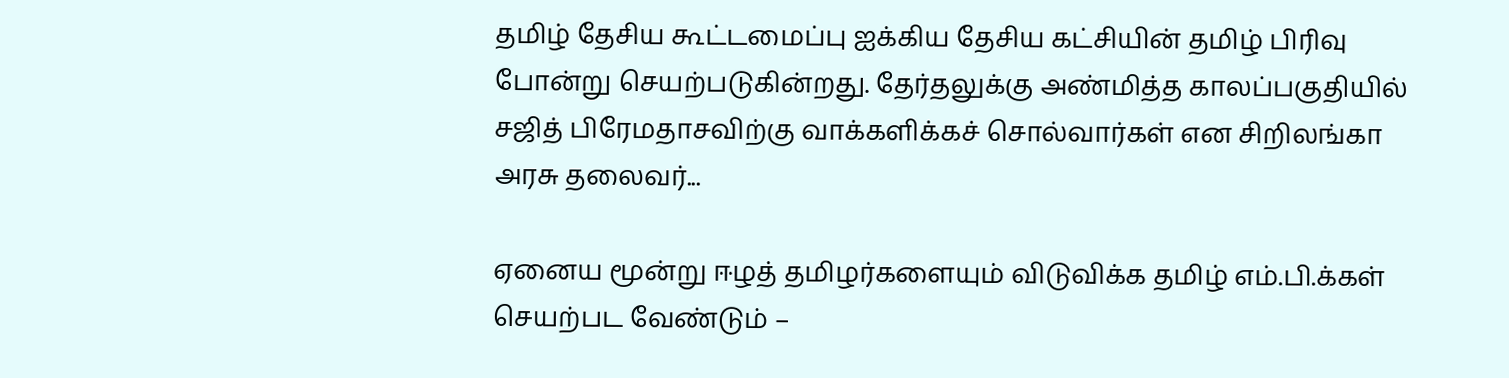தமிழ் தேசிய கூட்டமைப்பு ஐக்கிய தேசிய கட்சியின் தமிழ் பிரிவு போன்று செயற்படுகின்றது. தேர்தலுக்கு அண்மித்த காலப்பகுதியில் சஜித் பிரேமதாசவிற்கு வாக்களிக்கச் சொல்வார்கள் என சிறிலங்கா அரசு தலைவர்...

ஏனைய மூன்று ஈழத் தமிழர்களையும் விடுவிக்க தமிழ் எம்.பி.க்கள் செயற்பட வேண்டும் –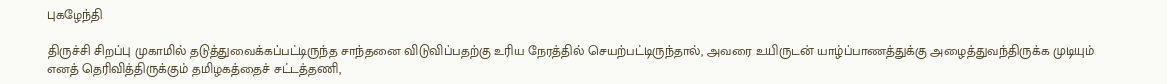புகழேந்தி

திருச்சி சிறப்பு முகாமில் தடுத்துவைக்கப்பட்டிருந்த சாந்தனை விடுவிப்பதற்கு உரிய நேரத்தில் செயற்பட்டிருந்தால், அவரை உயிருடன் யாழ்ப்பாணத்துக்கு அழைத்துவந்திருக்க முடியும் எனத் தெரிவித்திருக்கும் தமிழகத்தைச் சட்டத்தணி,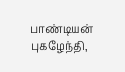பாண்டியன் புகழேந்தி,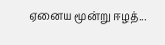ஏனைய மூன்று ஈழத்...